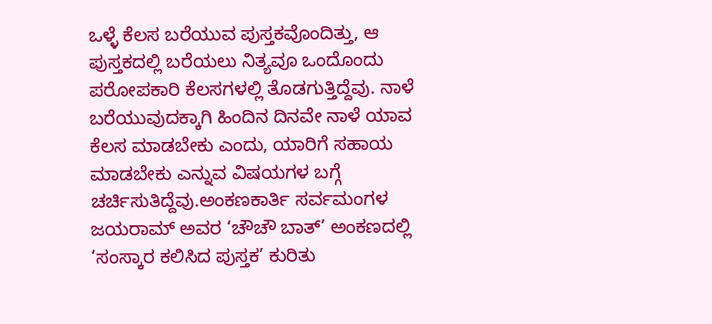ಒಳ್ಳೆ ಕೆಲಸ ಬರೆಯುವ ಪುಸ್ತಕವೊಂದಿತ್ತು, ಆ ಪುಸ್ತಕದಲ್ಲಿ ಬರೆಯಲು ನಿತ್ಯವೂ ಒಂದೊಂದು ಪರೋಪಕಾರಿ ಕೆಲಸಗಳಲ್ಲಿ ತೊಡಗುತ್ತಿದ್ದೆವು. ನಾಳೆ ಬರೆಯುವುದಕ್ಕಾಗಿ ಹಿಂದಿನ ದಿನವೇ ನಾಳೆ ಯಾವ ಕೆಲಸ ಮಾಡಬೇಕು ಎಂದು, ಯಾರಿಗೆ ಸಹಾಯ ಮಾಡಬೇಕು ಎನ್ನುವ ವಿಷಯಗಳ ಬಗ್ಗೆ ಚರ್ಚಿಸುತಿದ್ದೆವು.ಅಂಕಣಕಾರ್ತಿ ಸರ್ವಮಂಗಳ ಜಯರಾಮ್ ಅವರ ‘ಚೌಚೌ ಬಾತ್’ ಅಂಕಣದಲ್ಲಿ ‘ಸಂಸ್ಕಾರ ಕಲಿಸಿದ ಪುಸ್ತಕ’ ಕುರಿತು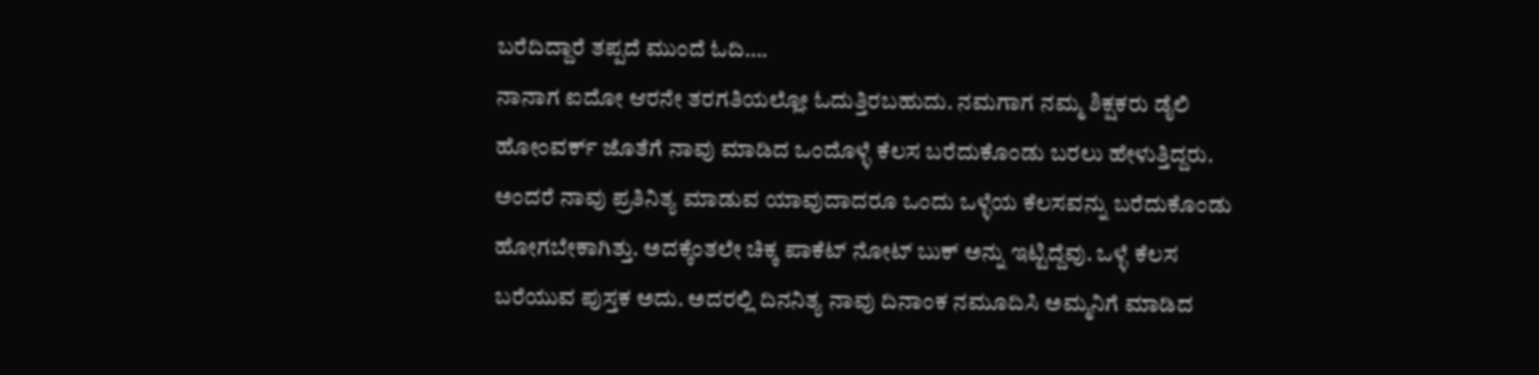ಬರೆದಿದ್ದಾರೆ ತಪ್ಪದೆ ಮುಂದೆ ಓದಿ….
ನಾನಾಗ ಐದೋ ಆರನೇ ತರಗತಿಯಲ್ಲೋ ಓದುತ್ತಿರಬಹುದು. ನಮಗಾಗ ನಮ್ಮ ಶಿಕ್ಷಕರು ಡೈಲಿ ಹೋಂವರ್ಕ್ ಜೊತೆಗೆ ನಾವು ಮಾಡಿದ ಒಂದೊಳ್ಳೆ ಕೆಲಸ ಬರೆದುಕೊಂಡು ಬರಲು ಹೇಳುತ್ತಿದ್ದರು. ಅಂದರೆ ನಾವು ಪ್ರತಿನಿತ್ಯ ಮಾಡುವ ಯಾವುದಾದರೂ ಒಂದು ಒಳ್ಳೆಯ ಕೆಲಸವನ್ನು ಬರೆದುಕೊಂಡು ಹೋಗಬೇಕಾಗಿತ್ತು. ಅದಕ್ಕೆಂತಲೇ ಚಿಕ್ಕ ಪಾಕೆಟ್ ನೋಟ್ ಬುಕ್ ಅನ್ನು ಇಟ್ಟಿದ್ದೆವು. ಒಳ್ಳೆ ಕೆಲಸ ಬರೆಯುವ ಪುಸ್ತಕ ಅದು. ಅದರಲ್ಲಿ ದಿನನಿತ್ಯ ನಾವು ದಿನಾಂಕ ನಮೂದಿಸಿ ಅಮ್ಮನಿಗೆ ಮಾಡಿದ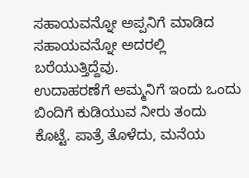ಸಹಾಯವನ್ನೋ ಅಪ್ಪನಿಗೆ ಮಾಡಿದ ಸಹಾಯವನ್ನೋ ಅದರಲ್ಲಿ ಬರೆಯುತ್ತಿದ್ದೆವು.
ಉದಾಹರಣೆಗೆ ಅಮ್ಮನಿಗೆ ಇಂದು ಒಂದು ಬಿಂದಿಗೆ ಕುಡಿಯುವ ನೀರು ತಂದು ಕೊಟ್ಟೆ. ಪಾತ್ರೆ ತೊಳೆದು, ಮನೆಯ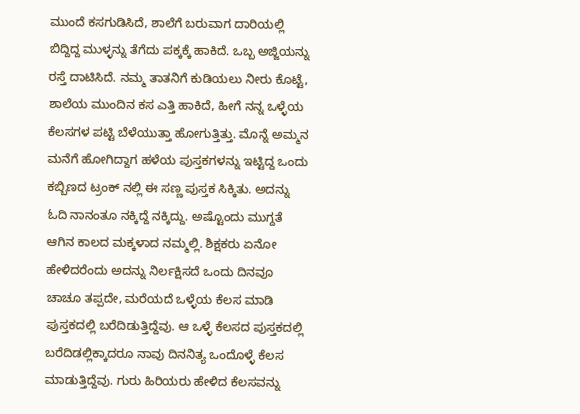ಮುಂದೆ ಕಸಗುಡಿಸಿದೆ, ಶಾಲೆಗೆ ಬರುವಾಗ ದಾರಿಯಲ್ಲಿ ಬಿದ್ದಿದ್ದ ಮುಳ್ಳನ್ನು ತೆಗೆದು ಪಕ್ಕಕ್ಕೆ ಹಾಕಿದೆ. ಒಬ್ಬ ಅಜ್ಜಿಯನ್ನು ರಸ್ತೆ ದಾಟಿಸಿದೆ. ನಮ್ಮ ತಾತನಿಗೆ ಕುಡಿಯಲು ನೀರು ಕೊಟ್ಟೆ, ಶಾಲೆಯ ಮುಂದಿನ ಕಸ ಎತ್ತಿ ಹಾಕಿದೆ, ಹೀಗೆ ನನ್ನ ಒಳ್ಳೆಯ ಕೆಲಸಗಳ ಪಟ್ಟಿ ಬೆಳೆಯುತ್ತಾ ಹೋಗುತ್ತಿತ್ತು. ಮೊನ್ನೆ ಅಮ್ಮನ ಮನೆಗೆ ಹೋಗಿದ್ದಾಗ ಹಳೆಯ ಪುಸ್ತಕಗಳನ್ನು ಇಟ್ಟಿದ್ದ ಒಂದು ಕಬ್ಬಿಣದ ಟ್ರಂಕ್ ನಲ್ಲಿ ಈ ಸಣ್ಣ ಪುಸ್ತಕ ಸಿಕ್ಕಿತು. ಅದನ್ನು ಓದಿ ನಾನಂತೂ ನಕ್ಕಿದ್ದೆ ನಕ್ಕಿದ್ದು. ಅಷ್ಟೊಂದು ಮುಗ್ದತೆ ಆಗಿನ ಕಾಲದ ಮಕ್ಕಳಾದ ನಮ್ಮಲ್ಲಿ. ಶಿಕ್ಷಕರು ಏನೋ ಹೇಳಿದರೆಂದು ಅದನ್ನು ನಿರ್ಲಕ್ಷಿಸದೆ ಒಂದು ದಿನವೂ ಚಾಚೂ ತಪ್ಪದೇ, ಮರೆಯದೆ ಒಳ್ಳೆಯ ಕೆಲಸ ಮಾಡಿ ಪುಸ್ತಕದಲ್ಲಿ ಬರೆದಿಡುತ್ತಿದ್ದೆವು. ಆ ಒಳ್ಳೆ ಕೆಲಸದ ಪುಸ್ತಕದಲ್ಲಿ ಬರೆದಿಡಲ್ಲಿಕ್ಕಾದರೂ ನಾವು ದಿನನಿತ್ಯ ಒಂದೊಳ್ಳೆ ಕೆಲಸ ಮಾಡುತ್ತಿದ್ದೆವು. ಗುರು ಹಿರಿಯರು ಹೇಳಿದ ಕೆಲಸವನ್ನು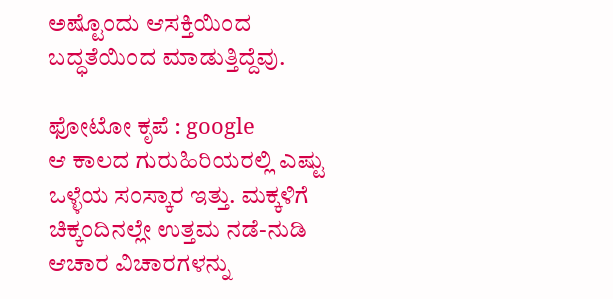ಅಷ್ಟೊಂದು ಆಸಕ್ತಿಯಿಂದ ಬದ್ಧತೆಯಿಂದ ಮಾಡುತ್ತಿದ್ದೆವು.

ಫೋಟೋ ಕೃಪೆ : google
ಆ ಕಾಲದ ಗುರುಹಿರಿಯರಲ್ಲಿ ಎಷ್ಟು ಒಳ್ಳೆಯ ಸಂಸ್ಕಾರ ಇತ್ತು. ಮಕ್ಕಳಿಗೆ ಚಿಕ್ಕಂದಿನಲ್ಲೇ ಉತ್ತಮ ನಡೆ-ನುಡಿ ಆಚಾರ ವಿಚಾರಗಳನ್ನು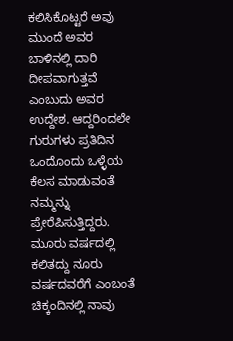ಕಲಿಸಿಕೊಟ್ಟರೆ ಅವು ಮುಂದೆ ಅವರ ಬಾಳಿನಲ್ಲಿ ದಾರಿ ದೀಪವಾಗುತ್ತವೆ ಎಂಬುದು ಅವರ ಉದ್ದೇಶ. ಆದ್ದರಿಂದಲೇ ಗುರುಗಳು ಪ್ರತಿದಿನ ಒಂದೊಂದು ಒಳ್ಳೆಯ ಕೆಲಸ ಮಾಡುವಂತೆ ನಮ್ಮನ್ನು ಪ್ರೇರೆಪಿಸುತ್ತಿದ್ದರು. ಮೂರು ವರ್ಷದಲ್ಲಿ ಕಲಿತದ್ದು ನೂರು ವರ್ಷದವರೆಗೆ ಎಂಬಂತೆ ಚಿಕ್ಕಂದಿನಲ್ಲಿ ನಾವು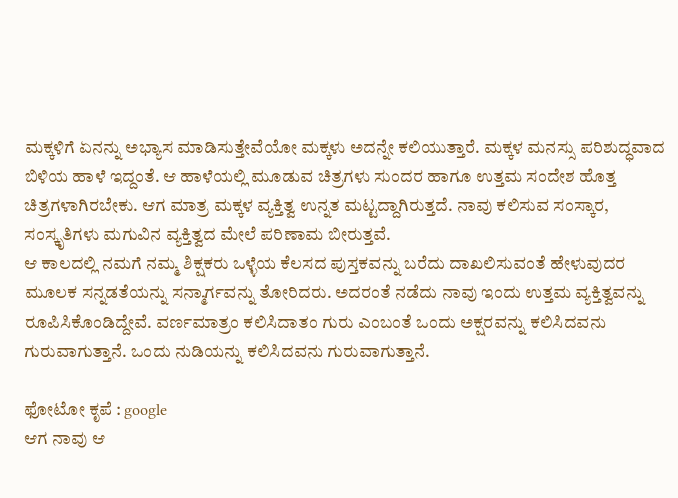ಮಕ್ಕಳಿಗೆ ಏನನ್ನು ಅಭ್ಯಾಸ ಮಾಡಿಸುತ್ತೇವೆಯೋ ಮಕ್ಕಳು ಅದನ್ನೇ ಕಲಿಯುತ್ತಾರೆ. ಮಕ್ಕಳ ಮನಸ್ಸು ಪರಿಶುದ್ಧವಾದ ಬಿಳಿಯ ಹಾಳೆ ಇದ್ದಂತೆ. ಆ ಹಾಳೆಯಲ್ಲಿ ಮೂಡುವ ಚಿತ್ರಗಳು ಸುಂದರ ಹಾಗೂ ಉತ್ತಮ ಸಂದೇಶ ಹೊತ್ತ ಚಿತ್ರಗಳಾಗಿರಬೇಕು. ಆಗ ಮಾತ್ರ ಮಕ್ಕಳ ವ್ಯಕ್ತಿತ್ವ ಉನ್ನತ ಮಟ್ಟದ್ದಾಗಿರುತ್ತದೆ. ನಾವು ಕಲಿಸುವ ಸಂಸ್ಕಾರ, ಸಂಸ್ಕೃತಿಗಳು ಮಗುವಿನ ವ್ಯಕ್ತಿತ್ವದ ಮೇಲೆ ಪರಿಣಾಮ ಬೀರುತ್ತವೆ.
ಆ ಕಾಲದಲ್ಲಿ ನಮಗೆ ನಮ್ಮ ಶಿಕ್ಷಕರು ಒಳ್ಳೆಯ ಕೆಲಸದ ಪುಸ್ತಕವನ್ನು ಬರೆದು ದಾಖಲಿಸುವಂತೆ ಹೇಳುವುದರ ಮೂಲಕ ಸನ್ನಡತೆಯನ್ನು ಸನ್ಮಾರ್ಗವನ್ನು ತೋರಿದರು. ಅದರಂತೆ ನಡೆದು ನಾವು ಇಂದು ಉತ್ತಮ ವ್ಯಕ್ತಿತ್ವವನ್ನು ರೂಪಿಸಿಕೊಂಡಿದ್ದೇವೆ. ವರ್ಣಮಾತ್ರಂ ಕಲಿಸಿದಾತಂ ಗುರು ಎಂಬಂತೆ ಒಂದು ಅಕ್ಷರವನ್ನು ಕಲಿಸಿದವನು ಗುರುವಾಗುತ್ತಾನೆ. ಒಂದು ನುಡಿಯನ್ನು ಕಲಿಸಿದವನು ಗುರುವಾಗುತ್ತಾನೆ.

ಫೋಟೋ ಕೃಪೆ : google
ಆಗ ನಾವು ಆ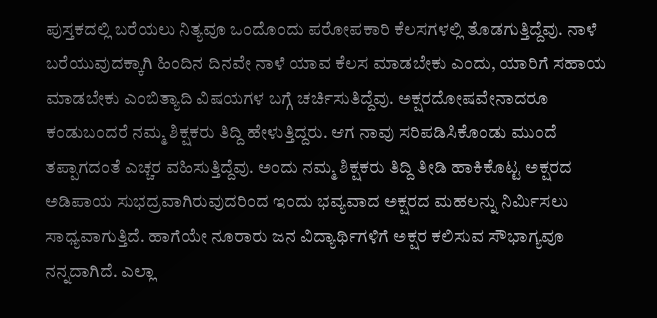ಪುಸ್ತಕದಲ್ಲಿ ಬರೆಯಲು ನಿತ್ಯವೂ ಒಂದೊಂದು ಪರೋಪಕಾರಿ ಕೆಲಸಗಳಲ್ಲಿ ತೊಡಗುತ್ತಿದ್ದೆವು. ನಾಳೆ ಬರೆಯುವುದಕ್ಕಾಗಿ ಹಿಂದಿನ ದಿನವೇ ನಾಳೆ ಯಾವ ಕೆಲಸ ಮಾಡಬೇಕು ಎಂದು, ಯಾರಿಗೆ ಸಹಾಯ ಮಾಡಬೇಕು ಎಂಬಿತ್ಯಾದಿ ವಿಷಯಗಳ ಬಗ್ಗೆ ಚರ್ಚಿಸುತಿದ್ದೆವು. ಅಕ್ಷರದೋಷವೇನಾದರೂ ಕಂಡುಬಂದರೆ ನಮ್ಮ ಶಿಕ್ಷಕರು ತಿದ್ದಿ ಹೇಳುತ್ತಿದ್ದರು. ಆಗ ನಾವು ಸರಿಪಡಿಸಿಕೊಂಡು ಮುಂದೆ ತಪ್ಪಾಗದಂತೆ ಎಚ್ಚರ ವಹಿಸುತ್ತಿದ್ದೆವು. ಅಂದು ನಮ್ಮ ಶಿಕ್ಷಕರು ತಿದ್ದಿ ತೀಡಿ ಹಾಕಿಕೊಟ್ಟ ಅಕ್ಷರದ ಅಡಿಪಾಯ ಸುಭದ್ರವಾಗಿರುವುದರಿಂದ ಇಂದು ಭವ್ಯವಾದ ಅಕ್ಷರದ ಮಹಲನ್ನು ನಿರ್ಮಿಸಲು ಸಾಧ್ಯವಾಗುತ್ತಿದೆ. ಹಾಗೆಯೇ ನೂರಾರು ಜನ ವಿದ್ಯಾರ್ಥಿಗಳಿಗೆ ಅಕ್ಷರ ಕಲಿಸುವ ಸೌಭಾಗ್ಯವೂ ನನ್ನದಾಗಿದೆ. ಎಲ್ಲಾ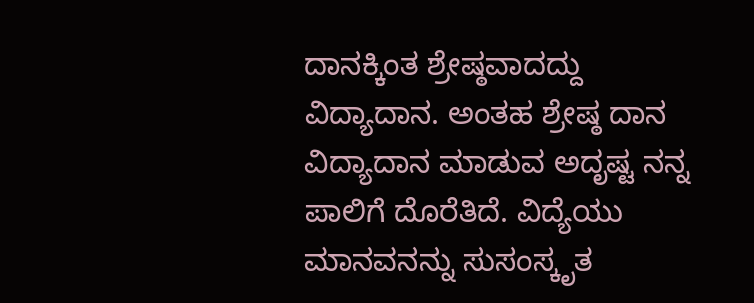ದಾನಕ್ಕಿಂತ ಶ್ರೇಷ್ಠವಾದದ್ದು ವಿದ್ಯಾದಾನ. ಅಂತಹ ಶ್ರೇಷ್ಠ ದಾನ ವಿದ್ಯಾದಾನ ಮಾಡುವ ಅದೃಷ್ಟ ನನ್ನ ಪಾಲಿಗೆ ದೊರೆತಿದೆ. ವಿದ್ಯೆಯು ಮಾನವನನ್ನು ಸುಸಂಸ್ಕೃತ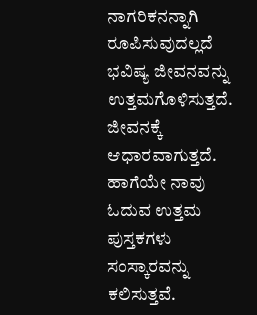ನಾಗರಿಕನನ್ನಾಗಿ ರೂಪಿಸುವುದಲ್ಲದೆ ಭವಿಷ್ಯ ಜೀವನವನ್ನು ಉತ್ತಮಗೊಳಿಸುತ್ತದೆ. ಜೀವನಕ್ಕೆ ಆಧಾರವಾಗುತ್ತದೆ. ಹಾಗೆಯೇ ನಾವು ಓದುವ ಉತ್ತಮ ಪುಸ್ತಕಗಳು ಸಂಸ್ಕಾರವನ್ನು ಕಲಿಸುತ್ತವೆ.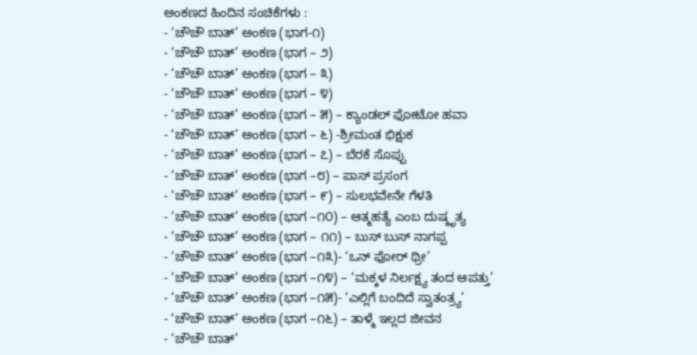ಅಂಕಣದ ಹಿಂದಿನ ಸಂಚಿಕೆಗಳು :
- ‘ಚೌಚೌ ಬಾತ್’ ಅಂಕಣ (ಭಾಗ-೧)
- ‘ಚೌಚೌ ಬಾತ್’ ಅಂಕಣ (ಭಾಗ – ೨)
- ‘ಚೌಚೌ ಬಾತ್’ ಅಂಕಣ (ಭಾಗ – ೩)
- ‘ಚೌಚೌ ಬಾತ್’ ಅಂಕಣ (ಭಾಗ – ೪)
- ‘ಚೌಚೌ ಬಾತ್’ ಅಂಕಣ (ಭಾಗ – ೫) – ಕ್ಯಾಂಡಲ್ ಫೋಟೋ ಹವಾ
- ‘ಚೌಚೌ ಬಾತ್’ ಅಂಕಣ (ಭಾಗ – ೬) -ಶ್ರೀಮಂತ ಭಿಕ್ಷುಕ
- ‘ಚೌಚೌ ಬಾತ್’ ಅಂಕಣ (ಭಾಗ – ೭) – ಬೆರಕೆ ಸೊಪ್ಪು
- ‘ಚೌಚೌ ಬಾತ್’ ಅಂಕಣ (ಭಾಗ –೮) – ಪಾಸ್ ಪ್ರಸಂಗ
- ‘ಚೌಚೌ ಬಾತ್’ ಅಂಕಣ (ಭಾಗ – ೯) – ಸುಲಭವೇನೇ ಗೆಳತಿ
- ‘ಚೌಚೌ ಬಾತ್’ ಅಂಕಣ (ಭಾಗ –೧೦) – ಆತ್ಮಹತ್ಯೆ ಎಂಬ ದುಷ್ಕೃತ್ಯ
- ‘ಚೌಚೌ ಬಾತ್’ ಅಂಕಣ (ಭಾಗ – ೧೧) – ಬುಸ್ ಬುಸ್ ನಾಗಪ್ಪ
- ‘ಚೌಚೌ ಬಾತ್’ ಅಂಕಣ (ಭಾಗ –೧೩)- ‘ಒನ್ ಫೋರ್ ಥ್ರೀ’
- ‘ಚೌಚೌ ಬಾತ್’ ಅಂಕಣ (ಭಾಗ –೧೪) – ‘ಮಕ್ಕಳ ನಿರ್ಲಕ್ಷ್ಯ ತಂದ ಆಪತ್ತು’
- ‘ಚೌಚೌ ಬಾತ್’ ಅಂಕಣ (ಭಾಗ –೧೫)- ‘ಎಲ್ಲಿಗೆ ಬಂದಿದೆ ಸ್ವಾತಂತ್ರ್ಯ’
- ‘ಚೌಚೌ ಬಾತ್’ ಅಂಕಣ (ಭಾಗ –೧೬) – ತಾಳ್ಮೆ ಇಲ್ಲದ ಜೀವನ
- ‘ಚೌಚೌ ಬಾತ್’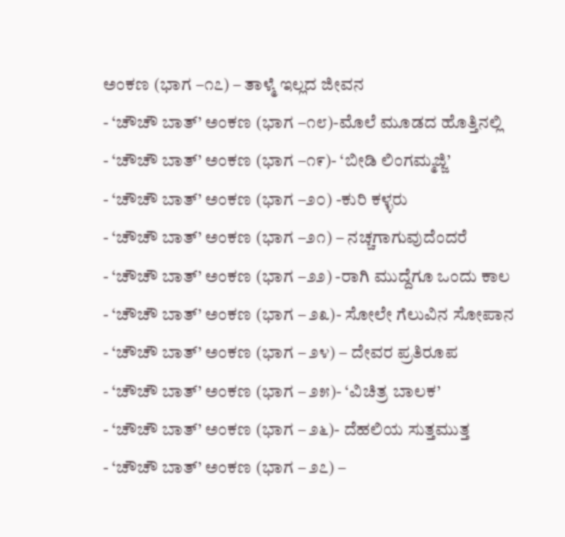ಅಂಕಣ (ಭಾಗ –೧೭) – ತಾಳ್ಮೆ ಇಲ್ಲದ ಜೀವನ
- ‘ಚೌಚೌ ಬಾತ್’ ಅಂಕಣ (ಭಾಗ –೧೮)-ಮೊಲೆ ಮೂಡದ ಹೊತ್ತಿನಲ್ಲಿ
- ‘ಚೌಚೌ ಬಾತ್’ ಅಂಕಣ (ಭಾಗ –೧೯)- ‘ಬೀಡಿ ಲಿಂಗಮ್ಮಜ್ಜಿ’
- ‘ಚೌಚೌ ಬಾತ್’ ಅಂಕಣ (ಭಾಗ –೨೦) -ಕುರಿ ಕಳ್ಳರು
- ‘ಚೌಚೌ ಬಾತ್’ ಅಂಕಣ (ಭಾಗ –೨೧) – ನಚ್ಚಗಾಗುವುದೆಂದರೆ
- ‘ಚೌಚೌ ಬಾತ್’ ಅಂಕಣ (ಭಾಗ –೨೨) -ರಾಗಿ ಮುದ್ದೆಗೂ ಒಂದು ಕಾಲ
- ‘ಚೌಚೌ ಬಾತ್’ ಅಂಕಣ (ಭಾಗ – ೨೩)- ಸೋಲೇ ಗೆಲುವಿನ ಸೋಪಾನ
- ‘ಚೌಚೌ ಬಾತ್’ ಅಂಕಣ (ಭಾಗ – ೨೪) – ದೇವರ ಪ್ರತಿರೂಪ
- ‘ಚೌಚೌ ಬಾತ್’ ಅಂಕಣ (ಭಾಗ – ೨೫)- ‘ವಿಚಿತ್ರ ಬಾಲಕ’
- ‘ಚೌಚೌ ಬಾತ್’ ಅಂಕಣ (ಭಾಗ – ೨೬)- ದೆಹಲಿಯ ಸುತ್ತಮುತ್ತ
- ‘ಚೌಚೌ ಬಾತ್’ ಅಂಕಣ (ಭಾಗ – ೨೭) –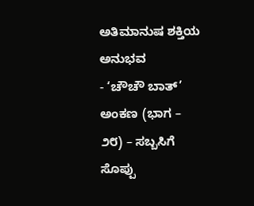ಅತಿಮಾನುಷ ಶಕ್ತಿಯ ಅನುಭವ
- ‘ಚೌಚೌ ಬಾತ್’ ಅಂಕಣ (ಭಾಗ – ೨೮) – ಸಬ್ಬಸಿಗೆ ಸೊಪ್ಪು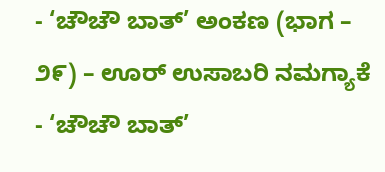- ‘ಚೌಚೌ ಬಾತ್’ ಅಂಕಣ (ಭಾಗ – ೨೯) – ಊರ್ ಉಸಾಬರಿ ನಮಗ್ಯಾಕೆ
- ‘ಚೌಚೌ ಬಾತ್’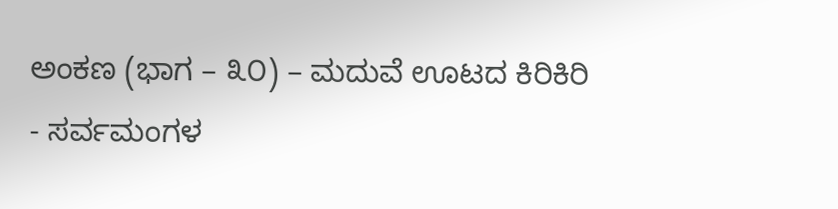ಅಂಕಣ (ಭಾಗ – ೩೦) – ಮದುವೆ ಊಟದ ಕಿರಿಕಿರಿ
- ಸರ್ವಮಂಗಳ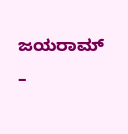ಜಯರಾಮ್ –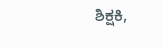ಶಿಕ್ಷಕಿ,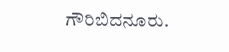ಗೌರಿಬಿದನೂರು.